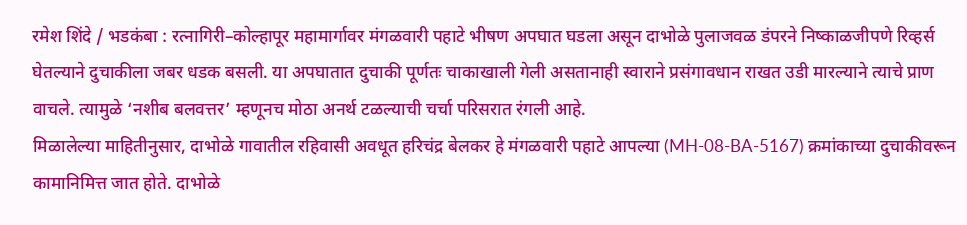रमेश शिंदे / भडकंबा : रत्नागिरी–कोल्हापूर महामार्गावर मंगळवारी पहाटे भीषण अपघात घडला असून दाभोळे पुलाजवळ डंपरने निष्काळजीपणे रिव्हर्स घेतल्याने दुचाकीला जबर धडक बसली. या अपघातात दुचाकी पूर्णतः चाकाखाली गेली असतानाही स्वाराने प्रसंगावधान राखत उडी मारल्याने त्याचे प्राण वाचले. त्यामुळे ‘नशीब बलवत्तर’ म्हणूनच मोठा अनर्थ टळल्याची चर्चा परिसरात रंगली आहे.
मिळालेल्या माहितीनुसार, दाभोळे गावातील रहिवासी अवधूत हरिचंद्र बेलकर हे मंगळवारी पहाटे आपल्या (MH-08-BA-5167) क्रमांकाच्या दुचाकीवरून कामानिमित्त जात होते. दाभोळे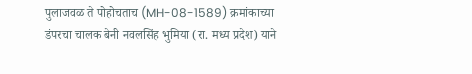पुलाजवळ ते पोहोचताच (MH-08-1589) क्रमांकाच्या डंपरचा चालक बेनी नवलसिंह भुमिया (रा. मध्य प्रदेश) याने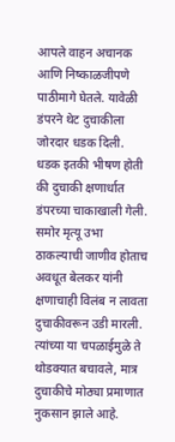आपले वाहन अचानक आणि निष्काळजीपणे पाठीमागे घेतले. यावेळी डंपरने थेट दुचाकीला जोरदार धडक दिली.
धडक इतकी भीषण होती की दुचाकी क्षणार्धात डंपरच्या चाकाखाली गेली. समोर मृत्यू उभा ठाकल्याची जाणीव होताच अवधूत बेलकर यांनी क्षणाचाही विलंब न लावता दुचाकीवरून उडी मारली. त्यांच्या या चपळाईमुळे ते थोडक्यात बचावले, मात्र दुचाकीचे मोठ्या प्रमाणात नुकसान झाले आहे.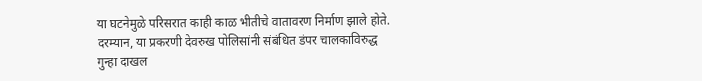या घटनेमुळे परिसरात काही काळ भीतीचे वातावरण निर्माण झाले होते. दरम्यान, या प्रकरणी देवरुख पोलिसांनी संबंधित डंपर चालकाविरुद्ध गुन्हा दाखल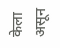केला असून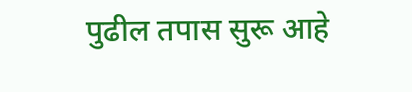पुढील तपास सुरू आहे